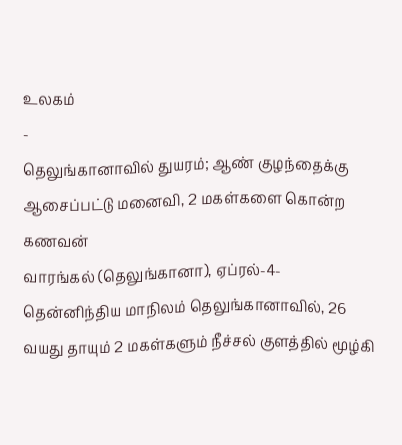உலகம்
-
தெலுங்கானாவில் துயரம்; ஆண் குழந்தைக்கு ஆசைப்பட்டு மனைவி, 2 மகள்களை கொன்ற கணவன்
வாரங்கல் (தெலுங்கானா), ஏப்ரல்-4-தென்னிந்திய மாநிலம் தெலுங்கானாவில், 26 வயது தாயும் 2 மகள்களும் நீச்சல் குளத்தில் மூழ்கி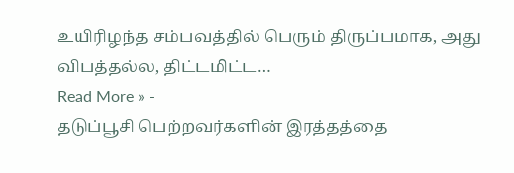உயிரிழந்த சம்பவத்தில் பெரும் திருப்பமாக, அது விபத்தல்ல, திட்டமிட்ட…
Read More » -
தடுப்பூசி பெற்றவர்களின் இரத்தத்தை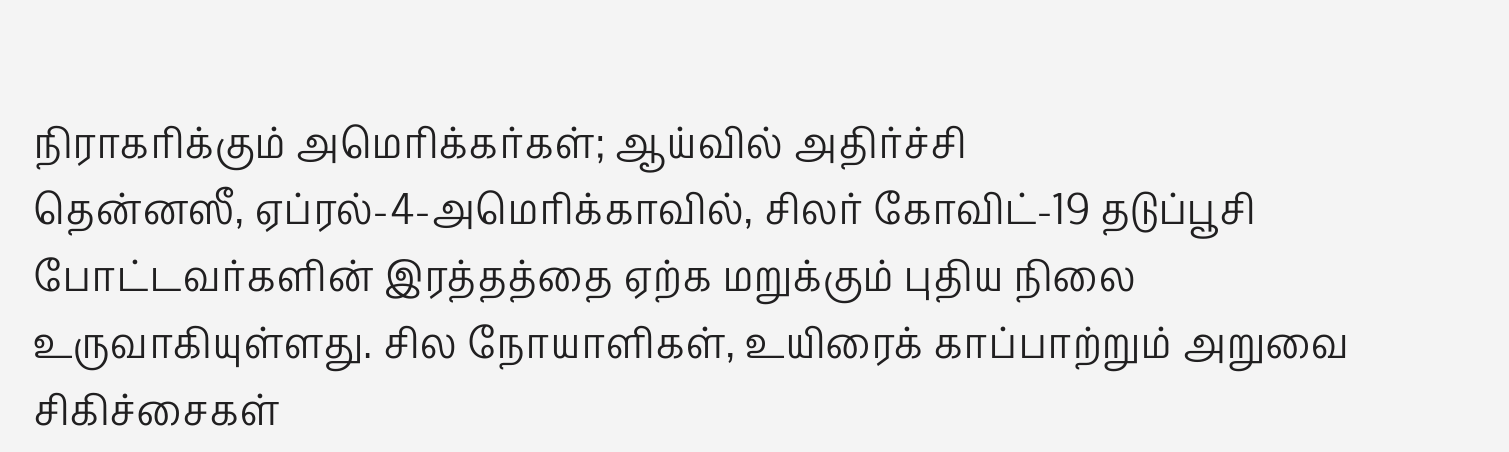நிராகரிக்கும் அமெரிக்கர்கள்; ஆய்வில் அதிர்ச்சி
தென்னஸீ, ஏப்ரல்-4-அமெரிக்காவில், சிலர் கோவிட்-19 தடுப்பூசி போட்டவர்களின் இரத்தத்தை ஏற்க மறுக்கும் புதிய நிலை உருவாகியுள்ளது. சில நோயாளிகள், உயிரைக் காப்பாற்றும் அறுவை சிகிச்சைகள்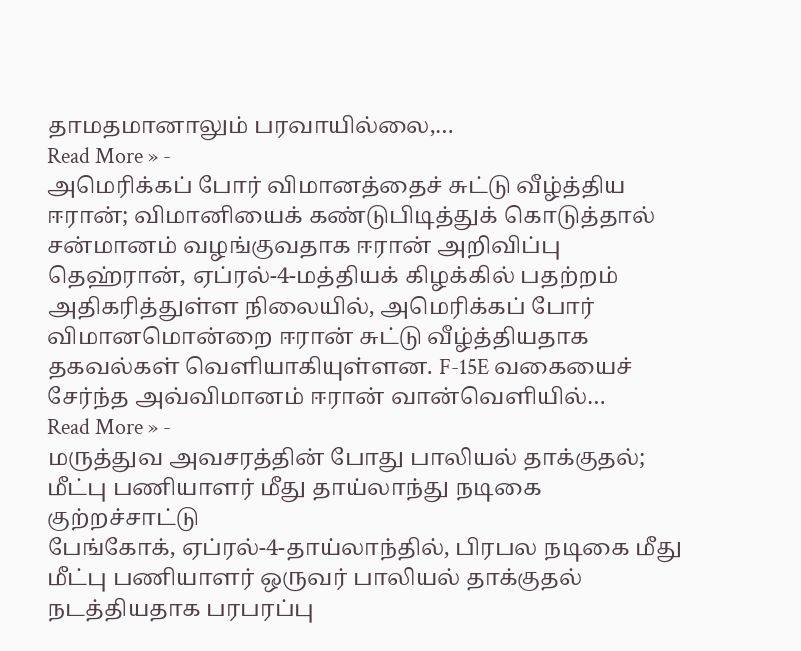தாமதமானாலும் பரவாயில்லை,…
Read More » -
அமெரிக்கப் போர் விமானத்தைச் சுட்டு வீழ்த்திய ஈரான்; விமானியைக் கண்டுபிடித்துக் கொடுத்தால் சன்மானம் வழங்குவதாக ஈரான் அறிவிப்பு
தெஹ்ரான், ஏப்ரல்-4-மத்தியக் கிழக்கில் பதற்றம் அதிகரித்துள்ள நிலையில், அமெரிக்கப் போர் விமானமொன்றை ஈரான் சுட்டு வீழ்த்தியதாக தகவல்கள் வெளியாகியுள்ளன. F-15E வகையைச் சேர்ந்த அவ்விமானம் ஈரான் வான்வெளியில்…
Read More » -
மருத்துவ அவசரத்தின் போது பாலியல் தாக்குதல்; மீட்பு பணியாளர் மீது தாய்லாந்து நடிகை குற்றச்சாட்டு
பேங்கோக், ஏப்ரல்-4-தாய்லாந்தில், பிரபல நடிகை மீது மீட்பு பணியாளர் ஒருவர் பாலியல் தாக்குதல் நடத்தியதாக பரபரப்பு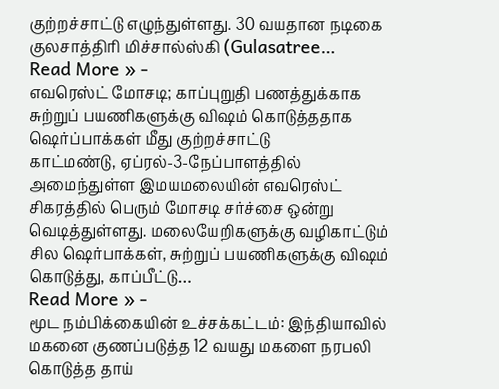குற்றச்சாட்டு எழுந்துள்ளது. 30 வயதான நடிகை குலசாத்திரி மிச்சால்ஸ்கி (Gulasatree…
Read More » -
எவரெஸ்ட் மோசடி; காப்புறுதி பணத்துக்காக சுற்றுப் பயணிகளுக்கு விஷம் கொடுத்ததாக ஷெர்ப்பாக்கள் மீது குற்றச்சாட்டு
காட்மண்டு, ஏப்ரல்-3-நேப்பாளத்தில் அமைந்துள்ள இமயமலையின் எவரெஸ்ட் சிகரத்தில் பெரும் மோசடி சர்ச்சை ஒன்று வெடித்துள்ளது. மலையேறிகளுக்கு வழிகாட்டும் சில ஷெர்பாக்கள், சுற்றுப் பயணிகளுக்கு விஷம் கொடுத்து, காப்பீட்டு…
Read More » -
மூட நம்பிக்கையின் உச்சக்கட்டம்: இந்தியாவில் மகனை குணப்படுத்த 12 வயது மகளை நரபலி கொடுத்த தாய்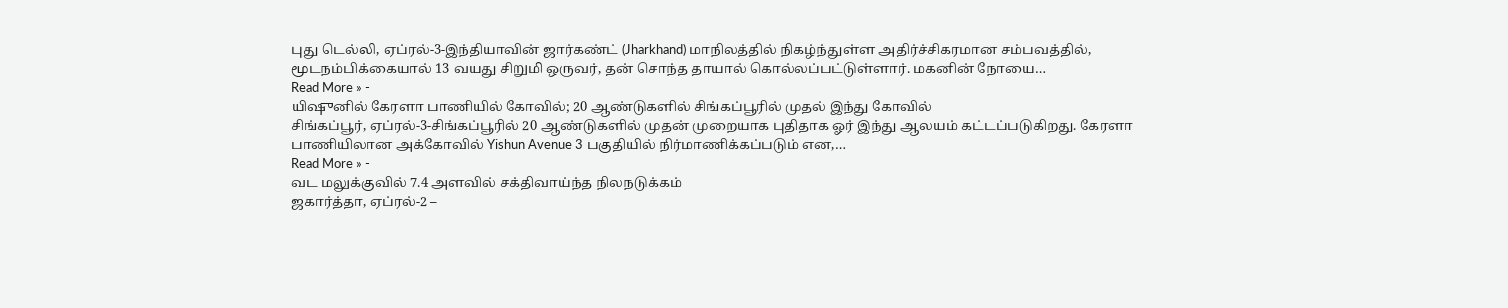புது டெல்லி, ஏப்ரல்-3-இந்தியாவின் ஜார்கண்ட் (Jharkhand) மாநிலத்தில் நிகழ்ந்துள்ள அதிர்ச்சிகரமான சம்பவத்தில், மூடநம்பிக்கையால் 13 வயது சிறுமி ஒருவர், தன் சொந்த தாயால் கொல்லப்பட்டுள்ளார். மகனின் நோயை…
Read More » -
யிஷுனில் கேரளா பாணியில் கோவில்; 20 ஆண்டுகளில் சிங்கப்பூரில் முதல் இந்து கோவில்
சிங்கப்பூர், ஏப்ரல்-3-சிங்கப்பூரில் 20 ஆண்டுகளில் முதன் முறையாக புதிதாக ஓர் இந்து ஆலயம் கட்டப்படுகிறது. கேரளா பாணியிலான அக்கோவில் Yishun Avenue 3 பகுதியில் நிர்மாணிக்கப்படும் என,…
Read More » -
வட மலுக்குவில் 7.4 அளவில் சக்திவாய்ந்த நிலநடுக்கம்
ஜகார்த்தா, ஏப்ரல்-2 –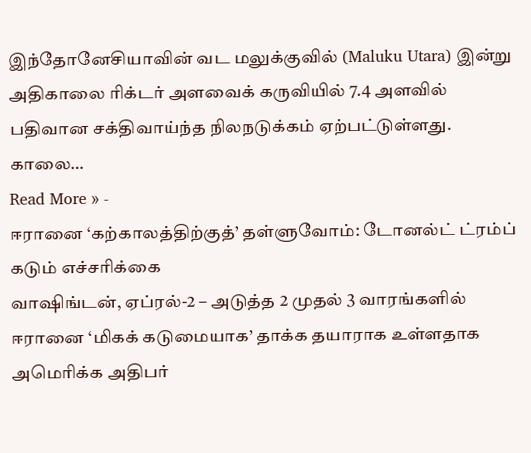இந்தோனேசியாவின் வட மலுக்குவில் (Maluku Utara) இன்று அதிகாலை ரிக்டர் அளவைக் கருவியில் 7.4 அளவில் பதிவான சக்திவாய்ந்த நிலநடுக்கம் ஏற்பட்டுள்ளது. காலை…
Read More » -
ஈரானை ‘கற்காலத்திற்குத்’ தள்ளுவோம்: டோனல்ட் ட்ரம்ப் கடும் எச்சரிக்கை
வாஷிங்டன், ஏப்ரல்-2 – அடுத்த 2 முதல் 3 வாரங்களில் ஈரானை ‘மிகக் கடுமையாக’ தாக்க தயாராக உள்ளதாக அமெரிக்க அதிபர்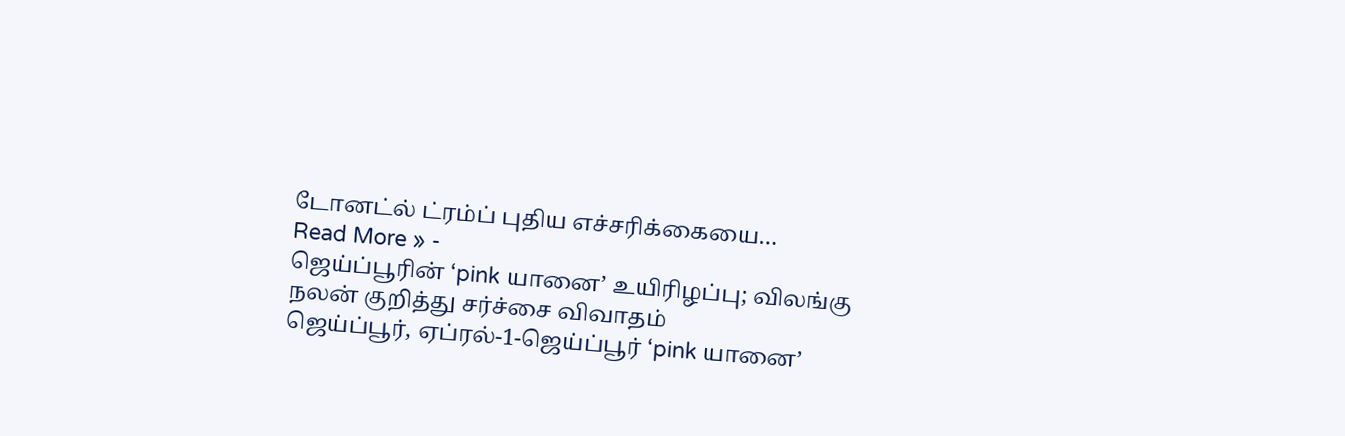டோனட்ல் ட்ரம்ப் புதிய எச்சரிக்கையை…
Read More » -
ஜெய்ப்பூரின் ‘pink யானை’ உயிரிழப்பு; விலங்கு நலன் குறித்து சர்ச்சை விவாதம்
ஜெய்ப்பூர், ஏப்ரல்-1-ஜெய்ப்பூர் ‘pink யானை’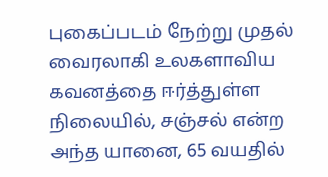புகைப்படம் நேற்று முதல் வைரலாகி உலகளாவிய கவனத்தை ஈர்த்துள்ள நிலையில், சஞ்சல் என்ற அந்த யானை, 65 வயதில்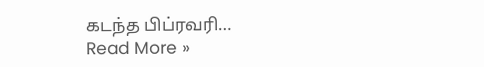கடந்த பிப்ரவரி…
Read More »